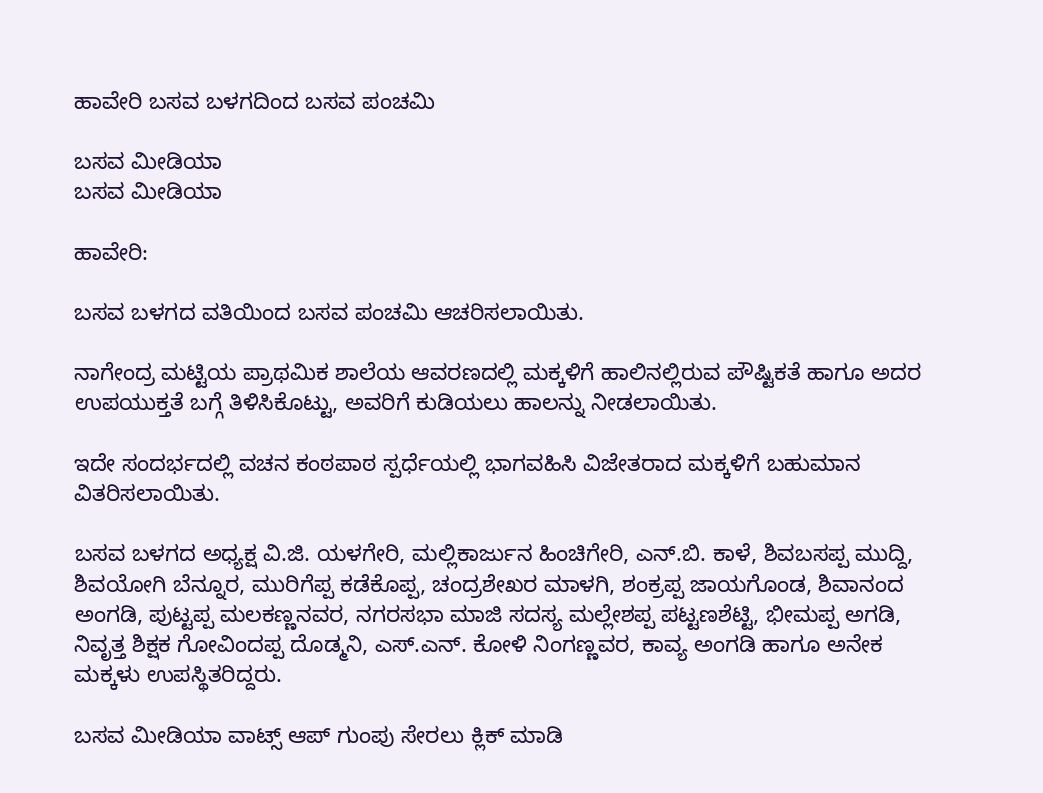ಹಾವೇರಿ ಬಸವ ಬಳಗದಿಂದ ಬಸವ ಪಂಚಮಿ

ಬಸವ ಮೀಡಿಯಾ
ಬಸವ ಮೀಡಿಯಾ

ಹಾವೇರಿ:

ಬಸವ ಬಳಗದ ವತಿಯಿಂದ ಬಸವ ಪಂಚಮಿ ಆಚರಿಸಲಾಯಿತು.

ನಾಗೇಂದ್ರ ಮಟ್ಟಿಯ ಪ್ರಾಥಮಿಕ ಶಾಲೆಯ ಆವರಣದಲ್ಲಿ ಮಕ್ಕಳಿಗೆ ಹಾಲಿನಲ್ಲಿರುವ ಪೌಷ್ಟಿಕತೆ ಹಾಗೂ ಅದರ ಉಪಯುಕ್ತತೆ ಬಗ್ಗೆ ತಿಳಿಸಿಕೊಟ್ಟು, ಅವರಿಗೆ ಕುಡಿಯಲು ಹಾಲನ್ನು ನೀಡಲಾಯಿತು.

ಇದೇ ಸಂದರ್ಭದಲ್ಲಿ ವಚನ ಕಂಠಪಾಠ ಸ್ಪರ್ಧೆಯಲ್ಲಿ ಭಾಗವಹಿಸಿ ವಿಜೇತರಾದ ಮಕ್ಕಳಿಗೆ ಬಹುಮಾನ ವಿತರಿಸಲಾಯಿತು.

ಬಸವ ಬಳಗದ ಅಧ್ಯಕ್ಷ ವಿ.ಜಿ. ಯಳಗೇರಿ, ಮಲ್ಲಿಕಾರ್ಜುನ ಹಿಂಚಿಗೇರಿ, ಎನ್.ಬಿ. ಕಾಳೆ, ಶಿವಬಸಪ್ಪ ಮುದ್ದಿ, ಶಿವಯೋಗಿ ಬೆನ್ನೂರ, ಮುರಿಗೆಪ್ಪ ಕಡೆಕೊಪ್ಪ, ಚಂದ್ರಶೇಖರ ಮಾಳಗಿ, ಶಂಕ್ರಪ್ಪ ಜಾಯಗೊಂಡ, ಶಿವಾನಂದ ಅಂಗಡಿ, ಪುಟ್ಟಪ್ಪ ಮಲಕಣ್ಣನವರ, ನಗರಸಭಾ ಮಾಜಿ ಸದಸ್ಯ ಮಲ್ಲೇಶಪ್ಪ ಪಟ್ಟಣಶೆಟ್ಟಿ, ಭೀಮಪ್ಪ ಅಗಡಿ, ನಿವೃತ್ತ ಶಿಕ್ಷಕ ಗೋವಿಂದಪ್ಪ ದೊಡ್ಮನಿ, ಎಸ್.ಎನ್. ಕೋಳಿ ನಿಂಗಣ್ಣವರ, ಕಾವ್ಯ ಅಂಗಡಿ ಹಾಗೂ ಅನೇಕ ಮಕ್ಕಳು ಉಪಸ್ಥಿತರಿದ್ದರು.

ಬಸವ ಮೀಡಿಯಾ ವಾಟ್ಸ್ ಆಪ್ ಗುಂಪು ಸೇರಲು ಕ್ಲಿಕ್ ಮಾಡಿ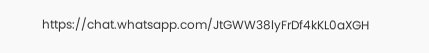https://chat.whatsapp.com/JtGWW38lyFrDf4kKL0aXGH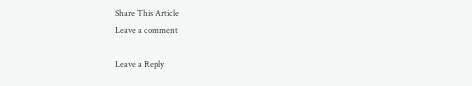Share This Article
Leave a comment

Leave a Reply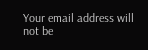Your email address will not be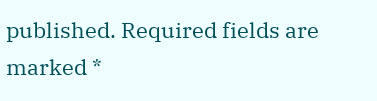published. Required fields are marked *